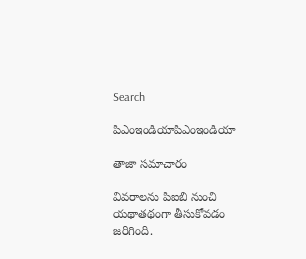Search

పిఎంఇండియాపిఎంఇండియా

తాజా స‌మాచారం

వివరాలను పిఐబి నుంచి యథాతథంగా తీసుకోవడం జరిగింది.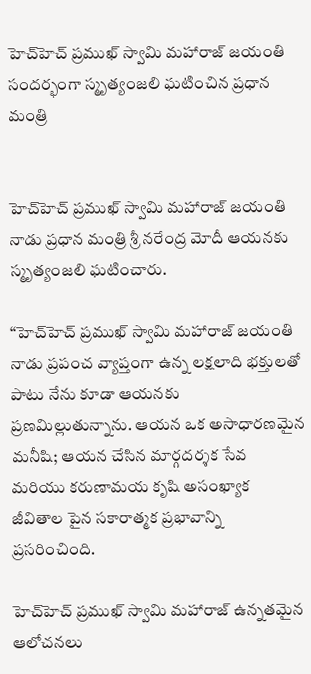హెచ్‌హెచ్‌ ప్ర‌ముఖ్ స్వామి మ‌హారాజ్ జ‌యంతి సంద‌ర్భంగా స్మృత్యంజ‌లి ఘ‌టించిన ప్ర‌ధాన మంత్రి


హెచ్‌హెచ్‌ ప్ర‌ముఖ్ స్వామి మ‌హారాజ్ జ‌యంతి నాడు ప్ర‌ధాన మంత్రి శ్రీ న‌రేంద్ర మోదీ ఆయ‌న‌కు స్మృత్యంజ‌లి ఘ‌టించారు.

“హెచ్‌హెచ్‌ ప్ర‌ముఖ్ స్వామి మ‌హారాజ్ జ‌యంతి నాడు ప్ర‌పంచ వ్యాప్తంగా ఉన్న ల‌క్ష‌లాది భ‌క్తుల‌తో పాటు నేను కూడా ఆయ‌న‌కు ప్ర‌ణ‌మిల్లుతున్నాను. ఆయ‌న ఒక అసాధార‌ణ‌మైన మ‌నీషి; ఆయ‌న చేసిన మార్గ‌ద‌ర్శ‌క సేవ మ‌రియు క‌రుణామ‌య కృషి అసంఖ్యాక జీవితాల‌ పైన స‌కారాత్మ‌క ప్ర‌భావాన్ని ప్ర‌స‌రించింది.

హెచ్‌హెచ్‌ ప్ర‌ముఖ్ స్వామి మ‌హారాజ్ ఉన్న‌త‌మైన ఆలోచ‌న‌లు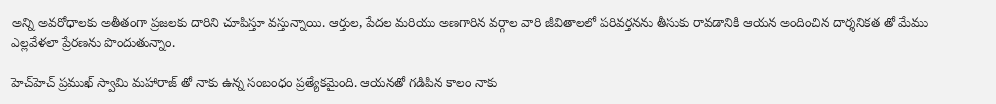అన్ని అవ‌రోధాల‌కు అతీతంగా ప్ర‌జ‌ల‌కు దారిని చూపిస్తూ వ‌స్తున్నాయి. ఆర్తుల, పేద‌ల మ‌రియు అణ‌గారిన వ‌ర్గాల వారి జీవితాల‌లో ప‌రివ‌ర్త‌నను తీసుకు రావ‌డానికి ఆయ‌న అందించిన దార్శ‌నిక‌త తో మేము ఎల్ల‌వేళలా ప్రేరణను పొందుతున్నాం.

హెచ్‌హెచ్‌ ప్ర‌ముఖ్ స్వామి మ‌హారాజ్ తో నాకు ఉన్న సంబంధం ప్ర‌త్యేక‌మైంది. ఆయ‌న‌తో గ‌డిపిన కాలం నాకు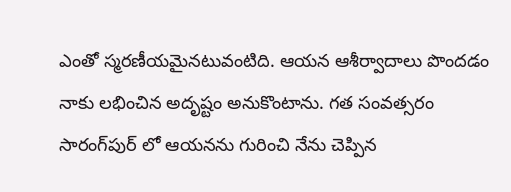ఎంతో స్మ‌ర‌ణీయ‌మైన‌టువంటిది. ఆయ‌న ఆశీర్వాదాలు పొంద‌డం నాకు లభించిన అదృష్టం అనుకొంటాను. గ‌త సంవ‌త్స‌రం సారంగ్‌పుర్ లో ఆయ‌నను గురించి నేను చెప్పిన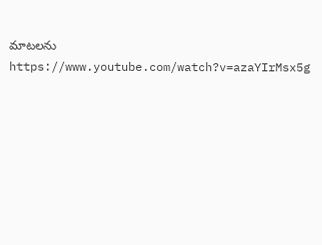మాటలను https://www.youtube.com/watch?v=azaYIrMsx5g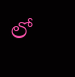లో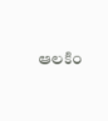ఆలకిం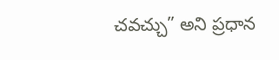చ‌వ‌చ్చు” అని ప్ర‌ధాన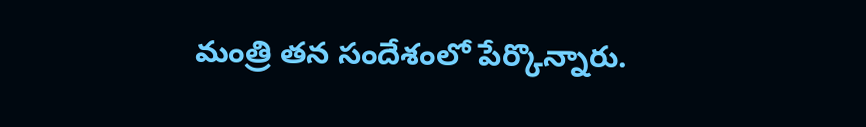మంత్రి త‌న సందేశంలో పేర్కొన్నారు.